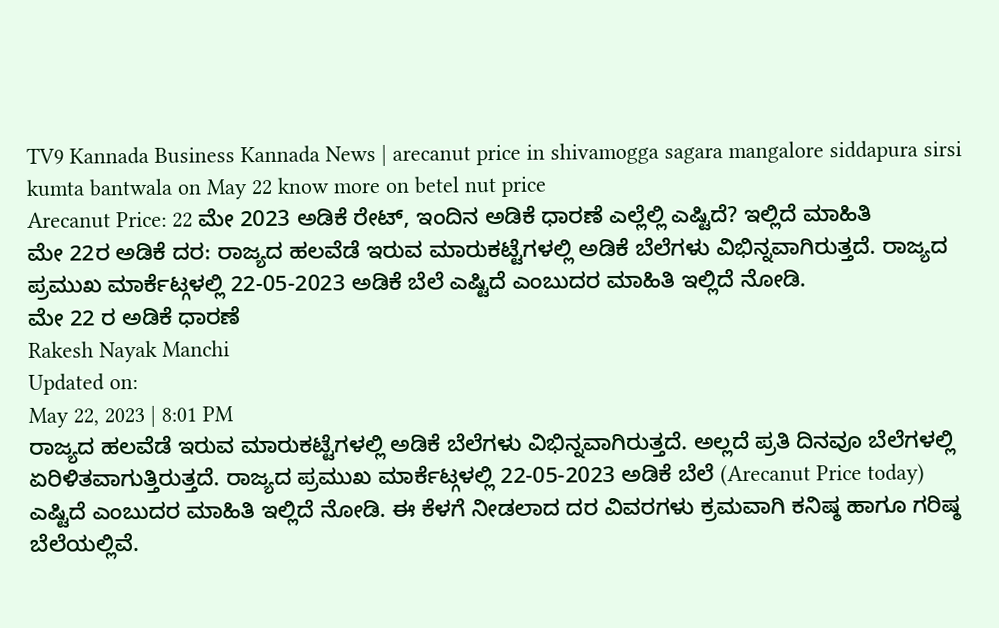TV9 Kannada Business Kannada News | arecanut price in shivamogga sagara mangalore siddapura sirsi kumta bantwala on May 22 know more on betel nut price
Arecanut Price: 22 ಮೇ 2023 ಅಡಿಕೆ ರೇಟ್, ಇಂದಿನ ಅಡಿಕೆ ಧಾರಣೆ ಎಲ್ಲೆಲ್ಲಿ ಎಷ್ಟಿದೆ? ಇಲ್ಲಿದೆ ಮಾಹಿತಿ
ಮೇ 22ರ ಅಡಿಕೆ ದರ: ರಾಜ್ಯದ ಹಲವೆಡೆ ಇರುವ ಮಾರುಕಟ್ಟೆಗಳಲ್ಲಿ ಅಡಿಕೆ ಬೆಲೆಗಳು ವಿಭಿನ್ನವಾಗಿರುತ್ತದೆ. ರಾಜ್ಯದ ಪ್ರಮುಖ ಮಾರ್ಕೆಟ್ಗಳಲ್ಲಿ 22-05-2023 ಅಡಿಕೆ ಬೆಲೆ ಎಷ್ಟಿದೆ ಎಂಬುದರ ಮಾಹಿತಿ ಇಲ್ಲಿದೆ ನೋಡಿ.
ಮೇ 22 ರ ಅಡಿಕೆ ಧಾರಣೆ
Rakesh Nayak Manchi
Updated on:
May 22, 2023 | 8:01 PM
ರಾಜ್ಯದ ಹಲವೆಡೆ ಇರುವ ಮಾರುಕಟ್ಟೆಗಳಲ್ಲಿ ಅಡಿಕೆ ಬೆಲೆಗಳು ವಿಭಿನ್ನವಾಗಿರುತ್ತದೆ. ಅಲ್ಲದೆ ಪ್ರತಿ ದಿನವೂ ಬೆಲೆಗಳಲ್ಲಿ ಏರಿಳಿತವಾಗುತ್ತಿರುತ್ತದೆ. ರಾಜ್ಯದ ಪ್ರಮುಖ ಮಾರ್ಕೆಟ್ಗಳಲ್ಲಿ 22-05-2023 ಅಡಿಕೆ ಬೆಲೆ (Arecanut Price today) ಎಷ್ಟಿದೆ ಎಂಬುದರ ಮಾಹಿತಿ ಇಲ್ಲಿದೆ ನೋಡಿ. ಈ ಕೆಳಗೆ ನೀಡಲಾದ ದರ ವಿವರಗಳು ಕ್ರಮವಾಗಿ ಕನಿಷ್ಠ ಹಾಗೂ ಗರಿಷ್ಠ ಬೆಲೆಯಲ್ಲಿವೆ.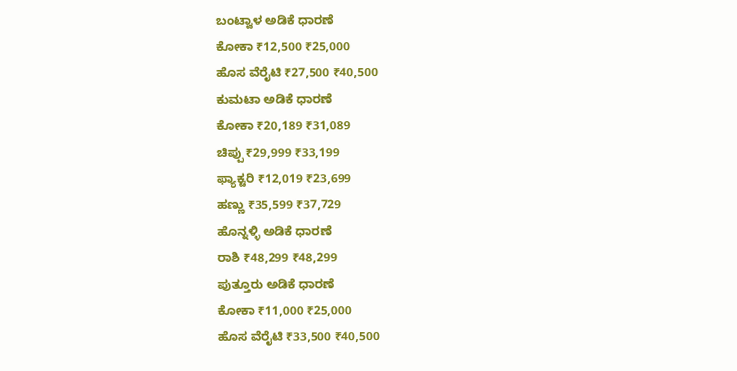ಬಂಟ್ವಾಳ ಅಡಿಕೆ ಧಾರಣೆ
ಕೋಕಾ ₹12,500 ₹25,000
ಹೊಸ ವೆರೈಟಿ ₹27,500 ₹40,500
ಕುಮಟಾ ಅಡಿಕೆ ಧಾರಣೆ
ಕೋಕಾ ₹20,189 ₹31,089
ಚಿಪ್ಪು ₹29,999 ₹33,199
ಫ್ಯಾಕ್ಟರಿ ₹12,019 ₹23,699
ಹಣ್ಣು ₹35,599 ₹37,729
ಹೊನ್ನಳ್ಳಿ ಅಡಿಕೆ ಧಾರಣೆ
ರಾಶಿ ₹48,299 ₹48,299
ಪುತ್ತೂರು ಅಡಿಕೆ ಧಾರಣೆ
ಕೋಕಾ ₹11,000 ₹25,000
ಹೊಸ ವೆರೈಟಿ ₹33,500 ₹40,500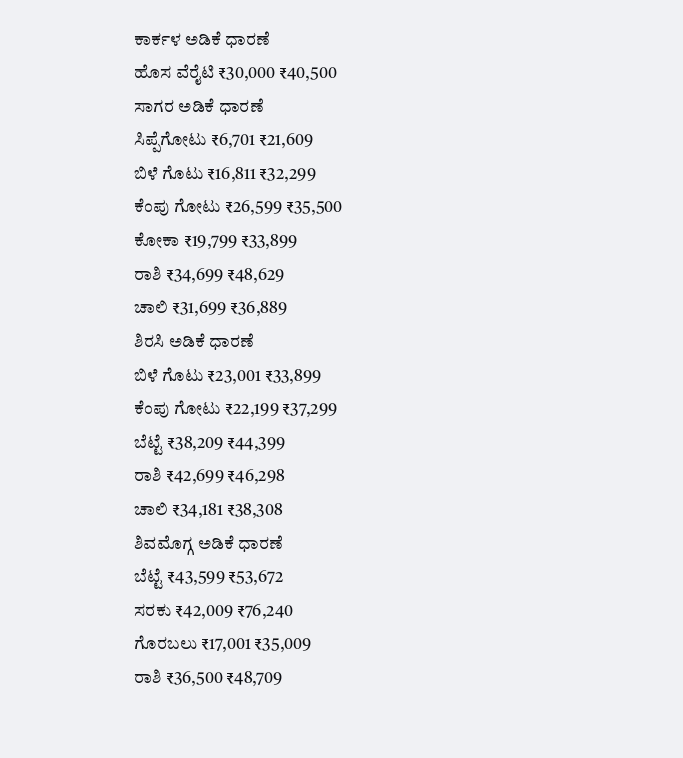ಕಾರ್ಕಳ ಅಡಿಕೆ ಧಾರಣೆ
ಹೊಸ ವೆರೈಟಿ ₹30,000 ₹40,500
ಸಾಗರ ಅಡಿಕೆ ಧಾರಣೆ
ಸಿಪ್ಪೆಗೋಟು ₹6,701 ₹21,609
ಬಿಳೆ ಗೊಟು ₹16,811 ₹32,299
ಕೆಂಪು ಗೋಟು ₹26,599 ₹35,500
ಕೋಕಾ ₹19,799 ₹33,899
ರಾಶಿ ₹34,699 ₹48,629
ಚಾಲಿ ₹31,699 ₹36,889
ಶಿರಸಿ ಅಡಿಕೆ ಧಾರಣೆ
ಬಿಳೆ ಗೊಟು ₹23,001 ₹33,899
ಕೆಂಪು ಗೋಟು ₹22,199 ₹37,299
ಬೆಟ್ಟೆ ₹38,209 ₹44,399
ರಾಶಿ ₹42,699 ₹46,298
ಚಾಲಿ ₹34,181 ₹38,308
ಶಿವಮೊಗ್ಗ ಅಡಿಕೆ ಧಾರಣೆ
ಬೆಟ್ಟೆ ₹43,599 ₹53,672
ಸರಕು ₹42,009 ₹76,240
ಗೊರಬಲು ₹17,001 ₹35,009
ರಾಶಿ ₹36,500 ₹48,709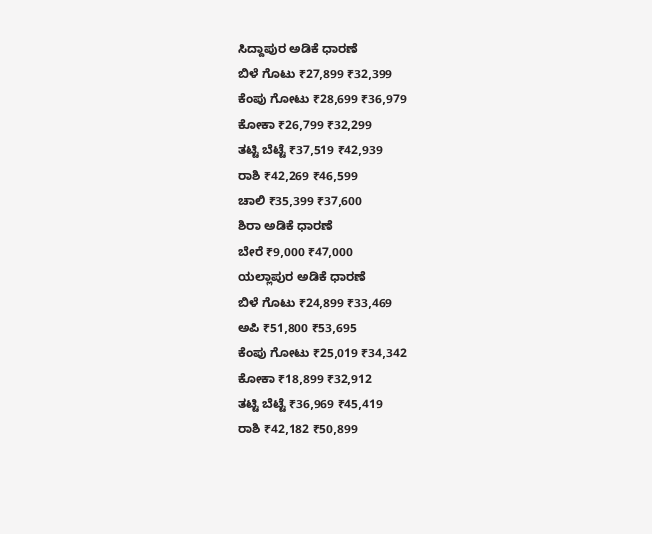ಸಿದ್ದಾಪುರ ಅಡಿಕೆ ಧಾರಣೆ
ಬಿಳೆ ಗೊಟು ₹27,899 ₹32,399
ಕೆಂಪು ಗೋಟು ₹28,699 ₹36,979
ಕೋಕಾ ₹26,799 ₹32,299
ತಟ್ಟಿ ಬೆಟ್ಟೆ ₹37,519 ₹42,939
ರಾಶಿ ₹42,269 ₹46,599
ಚಾಲಿ ₹35,399 ₹37,600
ಶಿರಾ ಅಡಿಕೆ ಧಾರಣೆ
ಬೇರೆ ₹9,000 ₹47,000
ಯಲ್ಲಾಪುರ ಅಡಿಕೆ ಧಾರಣೆ
ಬಿಳೆ ಗೊಟು ₹24,899 ₹33,469
ಅಪಿ ₹51,800 ₹53,695
ಕೆಂಪು ಗೋಟು ₹25,019 ₹34,342
ಕೋಕಾ ₹18,899 ₹32,912
ತಟ್ಟಿ ಬೆಟ್ಟೆ ₹36,969 ₹45,419
ರಾಶಿ ₹42,182 ₹50,899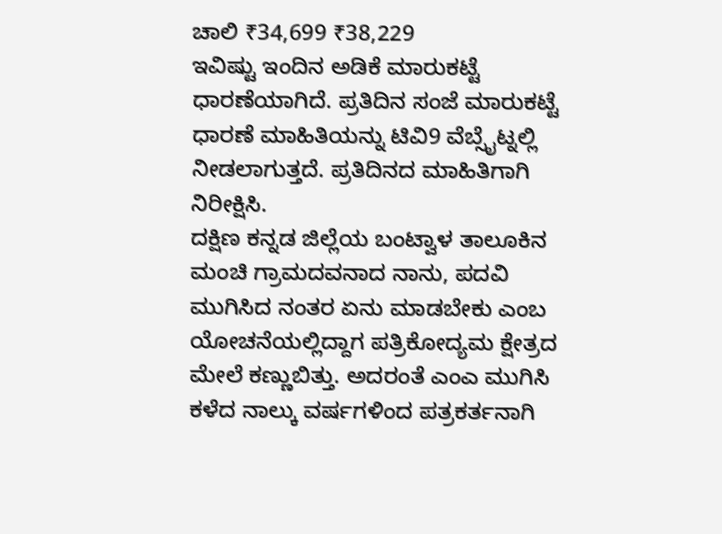ಚಾಲಿ ₹34,699 ₹38,229
ಇವಿಷ್ಟು ಇಂದಿನ ಅಡಿಕೆ ಮಾರುಕಟ್ಟೆ ಧಾರಣೆಯಾಗಿದೆ. ಪ್ರತಿದಿನ ಸಂಜೆ ಮಾರುಕಟ್ಟೆ ಧಾರಣೆ ಮಾಹಿತಿಯನ್ನು ಟಿವಿ9 ವೆಬ್ಸೈಟ್ನಲ್ಲಿ ನೀಡಲಾಗುತ್ತದೆ. ಪ್ರತಿದಿನದ ಮಾಹಿತಿಗಾಗಿ ನಿರೀಕ್ಷಿಸಿ.
ದಕ್ಷಿಣ ಕನ್ನಡ ಜಿಲ್ಲೆಯ ಬಂಟ್ವಾಳ ತಾಲೂಕಿನ ಮಂಚಿ ಗ್ರಾಮದವನಾದ ನಾನು, ಪದವಿ ಮುಗಿಸಿದ ನಂತರ ಏನು ಮಾಡಬೇಕು ಎಂಬ ಯೋಚನೆಯಲ್ಲಿದ್ದಾಗ ಪತ್ರಿಕೋದ್ಯಮ ಕ್ಷೇತ್ರದ ಮೇಲೆ ಕಣ್ಣುಬಿತ್ತು. ಅದರಂತೆ ಎಂಎ ಮುಗಿಸಿ ಕಳೆದ ನಾಲ್ಕು ವರ್ಷಗಳಿಂದ ಪತ್ರಕರ್ತನಾಗಿ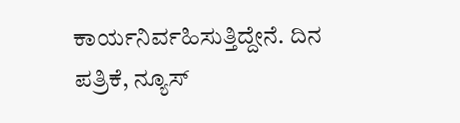ಕಾರ್ಯನಿರ್ವಹಿಸುತ್ತಿದ್ದೇನೆ. ದಿನ ಪತ್ರಿಕೆ, ನ್ಯೂಸ್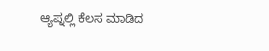ಆ್ಯಪ್ನಲ್ಲಿ ಕೆಲಸ ಮಾಡಿದ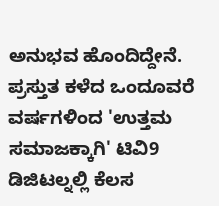ಅನುಭವ ಹೊಂದಿದ್ದೇನೆ. ಪ್ರಸ್ತುತ ಕಳೆದ ಒಂದೂವರೆ ವರ್ಷಗಳಿಂದ 'ಉತ್ತಮ ಸಮಾಜಕ್ಕಾಗಿ' ಟಿವಿ9 ಡಿಜಿಟಲ್ನಲ್ಲಿ ಕೆಲಸ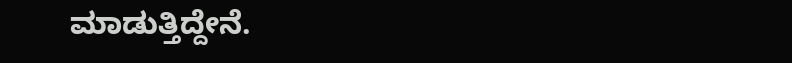ಮಾಡುತ್ತಿದ್ದೇನೆ.